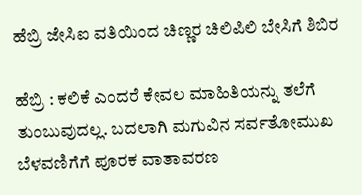ಹೆಬ್ರಿ ಜೇಸಿಐ ವತಿಯಿಂದ ಚಿಣ್ಣರ ಚಿಲಿಪಿಲಿ ಬೇಸಿಗೆ ಶಿಬಿರ

ಹೆಬ್ರಿ : ಕಲಿಕೆ ಎಂದರೆ ಕೇವಲ ಮಾಹಿತಿಯನ್ನು ತಲೆಗೆ ತುಂಬುವುದಲ್ಲ. ಬದಲಾಗಿ ಮಗುವಿನ ಸರ್ವತೋಮುಖ ಬೆಳವಣಿಗೆಗೆ ಪೂರಕ ವಾತಾವರಣ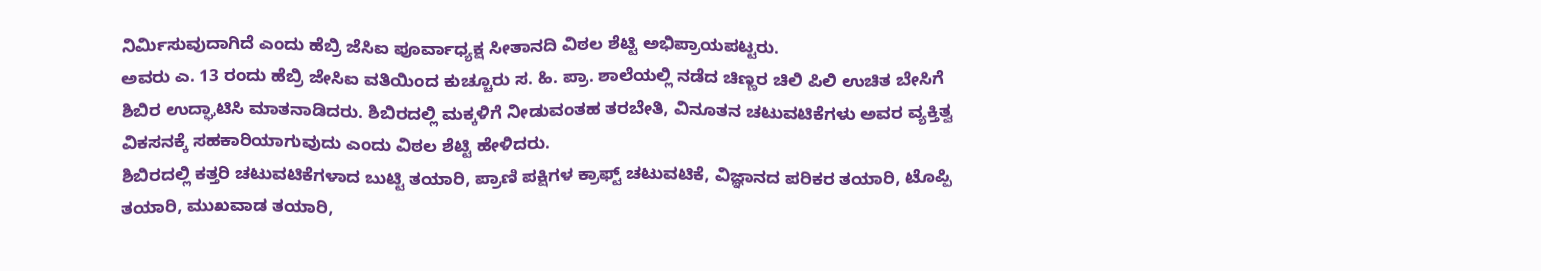ನಿರ್ಮಿಸುವುದಾಗಿದೆ ಎಂದು ಹೆಬ್ರಿ ಜೆಸಿಐ ಪೂರ್ವಾಧ್ಯಕ್ಷ ಸೀತಾನದಿ ವಿಠಲ ಶೆಟ್ಟಿ ಅಭಿಪ್ರಾಯಪಟ್ಟರು.
ಅವರು ಎ. 13 ರಂದು ಹೆಬ್ರಿ ಜೇಸಿಐ ವತಿಯಿಂದ ಕುಚ್ಚೂರು ಸ. ಹಿ. ಪ್ರಾ. ಶಾಲೆಯಲ್ಲಿ ನಡೆದ ಚಿಣ್ಣರ ಚಿಲಿ ಪಿಲಿ ಉಚಿತ ಬೇಸಿಗೆ ಶಿಬಿರ ಉದ್ಘಾಟಿಸಿ ಮಾತನಾಡಿದರು. ಶಿಬಿರದಲ್ಲಿ ಮಕ್ಕಳಿಗೆ ನೀಡುವಂತಹ ತರಬೇತಿ, ವಿನೂತನ ಚಟುವಟಿಕೆಗಳು ಅವರ ವ್ಯಕ್ತಿತ್ವ ವಿಕಸನಕ್ಕೆ ಸಹಕಾರಿಯಾಗುವುದು ಎಂದು ವಿಠಲ ಶೆಟ್ಟಿ ಹೇಳಿದರು.
ಶಿಬಿರದಲ್ಲಿ ಕತ್ತರಿ ಚಟುವಟಿಕೆಗಳಾದ ಬುಟ್ಟಿ ತಯಾರಿ, ಪ್ರಾಣಿ ಪಕ್ಷಿಗಳ ಕ್ರಾಫ್ಟ್ ಚಟುವಟಿಕೆ, ವಿಜ್ಞಾನದ ಪರಿಕರ ತಯಾರಿ, ಟೊಪ್ಪಿ ತಯಾರಿ, ಮುಖವಾಡ ತಯಾರಿ,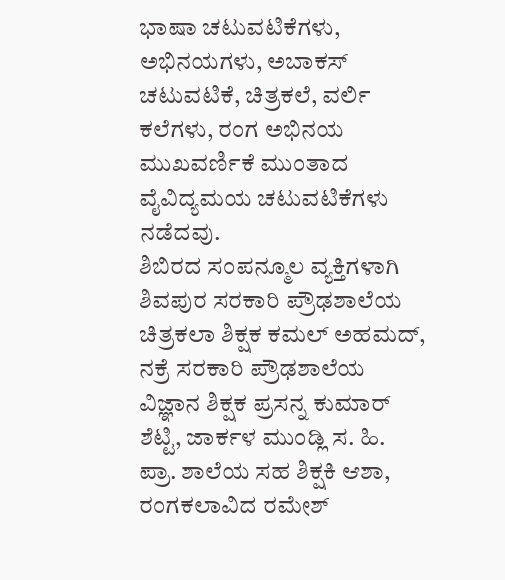ಭಾಷಾ ಚಟುವಟಿಕೆಗಳು, ಅಭಿನಯಗಳು, ಅಬಾಕಸ್ ಚಟುವಟಿಕೆ, ಚಿತ್ರಕಲೆ, ವರ್ಲಿ ಕಲೆಗಳು, ರಂಗ ಅಭಿನಯ ಮುಖವರ್ಣಿಕೆ ಮುಂತಾದ ವೈವಿದ್ಯಮಯ ಚಟುವಟಿಕೆಗಳು ನಡೆದವು.
ಶಿಬಿರದ ಸಂಪನ್ಮೂಲ ವ್ಯಕ್ತಿಗಳಾಗಿ ಶಿವಪುರ ಸರಕಾರಿ ಪ್ರೌಢಶಾಲೆಯ ಚಿತ್ರಕಲಾ ಶಿಕ್ಷಕ ಕಮಲ್ ಅಹಮದ್, ನಕ್ರೆ ಸರಕಾರಿ ಪ್ರೌಢಶಾಲೆಯ ವಿಜ್ಞಾನ ಶಿಕ್ಷಕ ಪ್ರಸನ್ನ ಕುಮಾರ್ ಶೆಟ್ಟಿ, ಜಾರ್ಕಳ ಮುಂಡ್ಲಿ ಸ. ಹಿ. ಪ್ರಾ. ಶಾಲೆಯ ಸಹ ಶಿಕ್ಷಕಿ ಆಶಾ, ರಂಗಕಲಾವಿದ ರಮೇಶ್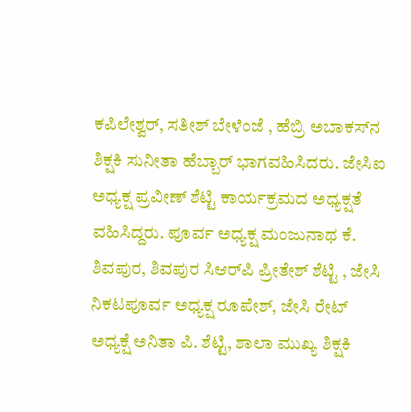ಕಪಿಲೇಶ್ವರ್, ಸತೀಶ್ ಬೇಳೆಂಜೆ , ಹೆಬ್ರಿ ಅಬಾಕಸ್‌ನ ಶಿಕ್ಷಕಿ ಸುನೀತಾ ಹೆಬ್ಬಾರ್ ಭಾಗವಹಿಸಿದರು. ಜೇಸಿಐ ಅಧ್ಯಕ್ಷ ಪ್ರವೀಣ್ ಶೆಟ್ಟಿ ಕಾರ್ಯಕ್ರಮದ ಅಧ್ಯಕ್ಷತೆ ವಹಿಸಿದ್ದರು. ಪೂರ್ವ ಅಧ್ಯಕ್ಷ ಮಂಜುನಾಥ ಕೆ. ಶಿವಪುರ, ಶಿವಪುರ ಸಿಆರ್‌ಪಿ ಪ್ರೀತೇಶ್ ಶೆಟ್ಟಿ , ಜೇಸಿ ನಿಕಟಪೂರ್ವ ಅಧ್ಯಕ್ಷ ರೂಪೇಶ್, ಜೇಸಿ ರೇಟ್ ಅಧ್ಯಕ್ಷೆ ಅನಿತಾ ಪಿ. ಶೆಟ್ಟಿ, ಶಾಲಾ ಮುಖ್ಯ ಶಿಕ್ಷಕಿ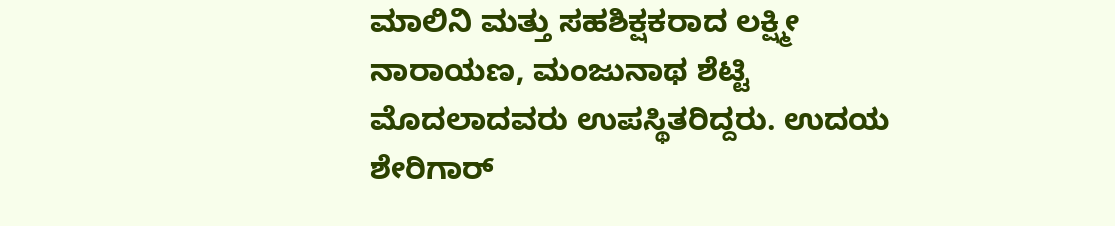ಮಾಲಿನಿ ಮತ್ತು ಸಹಶಿಕ್ಷಕರಾದ ಲಕ್ಷ್ಮೀ ನಾರಾಯಣ, ಮಂಜುನಾಥ ಶೆಟ್ಟಿ ಮೊದಲಾದವರು ಉಪಸ್ಥಿತರಿದ್ದರು. ಉದಯ ಶೇರಿಗಾರ್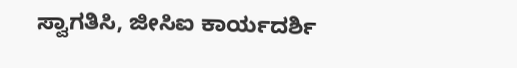ಸ್ವಾಗತಿಸಿ, ಜೀಸಿಐ ಕಾರ್ಯದರ್ಶಿ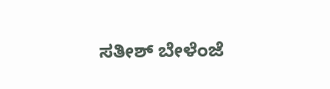ಸತೀಶ್ ಬೇಳೆಂಜೆ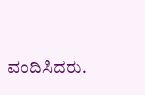ವಂದಿಸಿದರು.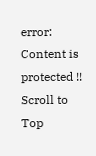error: Content is protected !!
Scroll to Top